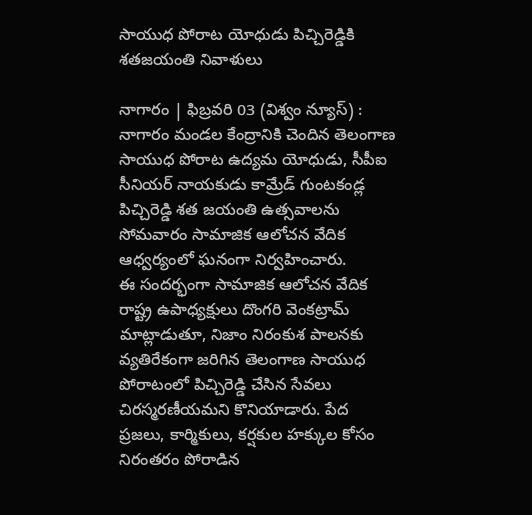సాయుధ పోరాట యోధుడు పిచ్చిరెడ్డికి శతజయంతి నివాళులు

నాగారం | ఫిబ్రవరి 03 (విశ్వం న్యూస్) : నాగారం మండల కేంద్రానికి చెందిన తెలంగాణ సాయుధ పోరాట ఉద్యమ యోధుడు, సీపీఐ సీనియర్ నాయకుడు కామ్రేడ్ గుంటకండ్ల పిచ్చిరెడ్డి శత జయంతి ఉత్సవాలను సోమవారం సామాజిక ఆలోచన వేదిక ఆధ్వర్యంలో ఘనంగా నిర్వహించారు.
ఈ సందర్భంగా సామాజిక ఆలోచన వేదిక రాష్ట్ర ఉపాధ్యక్షులు దొంగరి వెంకట్రామ్ మాట్లాడుతూ, నిజాం నిరంకుశ పాలనకు వ్యతిరేకంగా జరిగిన తెలంగాణ సాయుధ పోరాటంలో పిచ్చిరెడ్డి చేసిన సేవలు చిరస్మరణీయమని కొనియాడారు. పేద ప్రజలు, కార్మికులు, కర్షకుల హక్కుల కోసం నిరంతరం పోరాడిన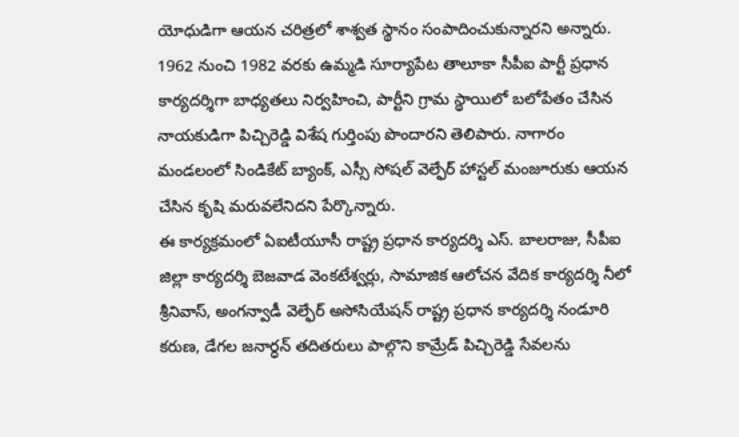యోధుడిగా ఆయన చరిత్రలో శాశ్వత స్థానం సంపాదించుకున్నారని అన్నారు.
1962 నుంచి 1982 వరకు ఉమ్మడి సూర్యాపేట తాలూకా సీపీఐ పార్టీ ప్రధాన కార్యదర్శిగా బాధ్యతలు నిర్వహించి, పార్టీని గ్రామ స్థాయిలో బలోపేతం చేసిన నాయకుడిగా పిచ్చిరెడ్డి విశేష గుర్తింపు పొందారని తెలిపారు. నాగారం మండలంలో సిండికేట్ బ్యాంక్, ఎస్సీ సోషల్ వెల్ఫేర్ హాస్టల్ మంజూరుకు ఆయన చేసిన కృషి మరువలేనిదని పేర్కొన్నారు.
ఈ కార్యక్రమంలో ఏఐటీయూసీ రాష్ట్ర ప్రధాన కార్యదర్శి ఎస్. బాలరాజు, సీపీఐ జిల్లా కార్యదర్శి బెజవాడ వెంకటేశ్వర్లు, సామాజిక ఆలోచన వేదిక కార్యదర్శి నీలో శ్రీనివాస్, అంగన్వాడీ వెల్ఫేర్ అసోసియేషన్ రాష్ట్ర ప్రధాన కార్యదర్శి నండూరి కరుణ, డేగల జనార్ధన్ తదితరులు పాల్గొని కామ్రేడ్ పిచ్చిరెడ్డి సేవలను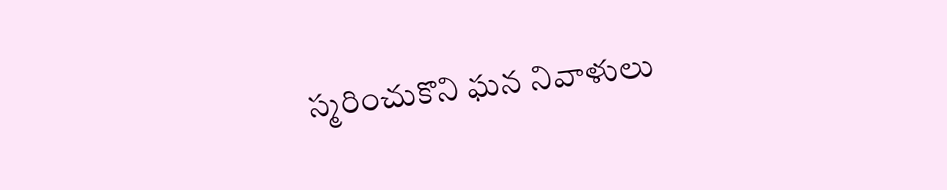స్మరించుకొని ఘన నివాళులు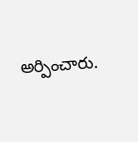అర్పించారు.